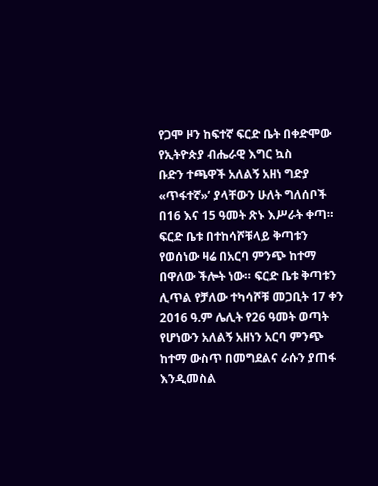የጋሞ ዞን ከፍተኛ ፍርድ ቤት በቀድሞው የኢትዮጵያ ብሔራዊ እግር ኳስ
ቡድን ተጫዋች አለልኝ አዘነ ግድያ «ጥፋተኛ»’ ያላቸውን ሁለት ግለሰቦች በ16 እና 15 ዓመት ጽኑ እሥራት ቀጣ።
ፍርድ ቤቱ በተከሳሾቹላይ ቅጣቱን የወሰነው ዛሬ በአርባ ምንጭ ከተማ በዋለው ችሎት ነው። ፍርድ ቤቱ ቅጣቱን ሊጥል የቻለው ተካሳሾቹ መጋቢት 17 ቀን 2016 ዓ.ም ሌሊት የ26 ዓመት ወጣት የሆነውን አለልኝ አዘነን አርባ ምንጭ ከተማ ውስጥ በመግደልና ራሱን ያጠፋ እንዲመስል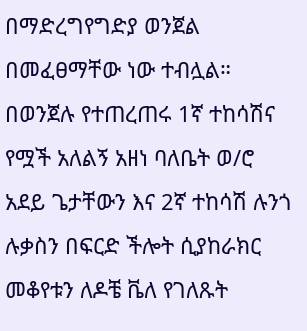በማድረግየግድያ ወንጀል በመፈፀማቸው ነው ተብሏል።
በወንጀሉ የተጠረጠሩ 1ኛ ተከሳሽና የሟች አለልኝ አዘነ ባለቤት ወ/ሮ
አደይ ጌታቸውን እና 2ኛ ተከሳሽ ሉንጎ ሉቃስን በፍርድ ችሎት ሲያከራክር መቆየቱን ለዶቼ ቬለ የገለጹት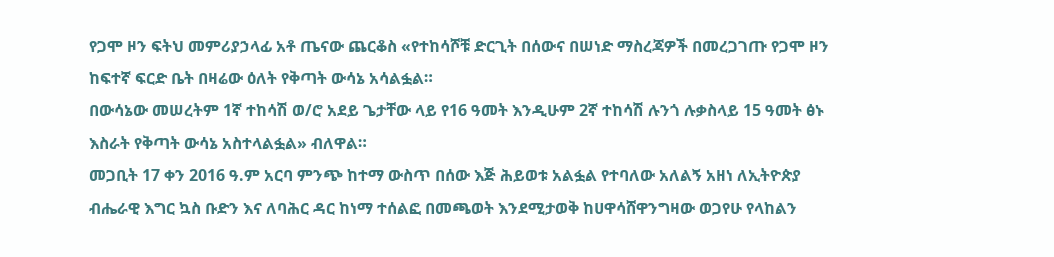የጋሞ ዞን ፍትህ መምሪያኃላፊ አቶ ጤናው ጨርቆስ «የተከሳሾቹ ድርጊት በሰውና በሠነድ ማስረጃዎች በመረጋገጡ የጋሞ ዞን ከፍተኛ ፍርድ ቤት በዛሬው ዕለት የቅጣት ውሳኔ አሳልፏል።
በውሳኔው መሠረትም 1ኛ ተከሳሽ ወ/ሮ አደይ ጌታቸው ላይ የ16 ዓመት እንዲሁም 2ኛ ተከሳሽ ሉንጎ ሉቃስላይ 15 ዓመት ፅኑ እስራት የቅጣት ውሳኔ አስተላልፏል» ብለዋል።
መጋቢት 17 ቀን 2016 ዓ.ም አርባ ምንጭ ከተማ ውስጥ በሰው እጅ ሕይወቱ አልፏል የተባለው አለልኝ አዘነ ለኢትዮጵያ ብሔራዊ እግር ኳስ ቡድን እና ለባሕር ዳር ከነማ ተሰልፎ በመጫወት እንደሚታወቅ ከሀዋሳሸዋንግዛው ወጋየሁ የላከልን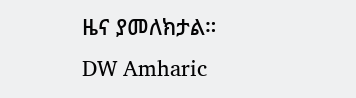ዜና ያመለክታል።
DW Amharic